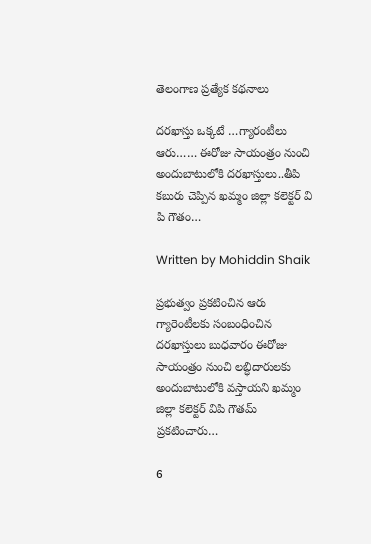తెలంగాణ ప్రత్యేక కథనాలు

దరఖాస్తు ఒక్కటే …గ్యారంటీలు ఆరు…… ఈరోజు సాయంత్రం నుంచి అందుబాటులోకి దరఖాస్తులు..తీపి కబురు చెప్పిన ఖమ్మం జిల్లా కలెక్టర్ వి పి గౌతం…

Written by Mohiddin Shaik

ప్రభుత్వం ప్రకటించిన ఆరు గ్యారెంటీలకు సంబంధించిన దరఖాస్తులు బుధవారం ఈరోజు సాయంత్రం నుంచి లబ్ధిదారులకు అందుబాటులోకి వస్తాయని ఖమ్మం జిల్లా కలెక్టర్ విపి గౌతమ్ ప్రకటించారు…

6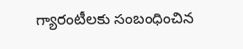గ్యారంటీలకు సంబంధించిన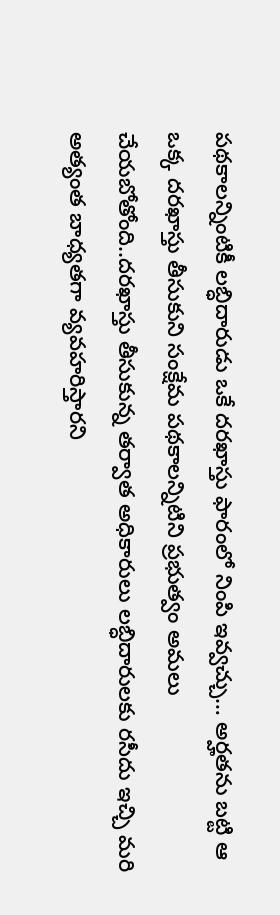పథకాలన్నింటికీ లబ్ధిదారుడు ఒకే దరఖాస్తు ఫారంలో నింపి ఇవ్వచ్చు… అర్హతను బట్టి ఆ ఒక్క దరఖాస్తు తీసుకుని సంక్షేమ పథకాలన్నిటిని ప్రభుత్వం అమలు చేయబోతోంది..దరఖాస్తు తీసుకున్న తర్వాత అధికారులు లబ్ధిదారులకు రసీదు ఇచ్చి మరి అత్యంత బాధ్యతగా వ్యవహరిస్తారని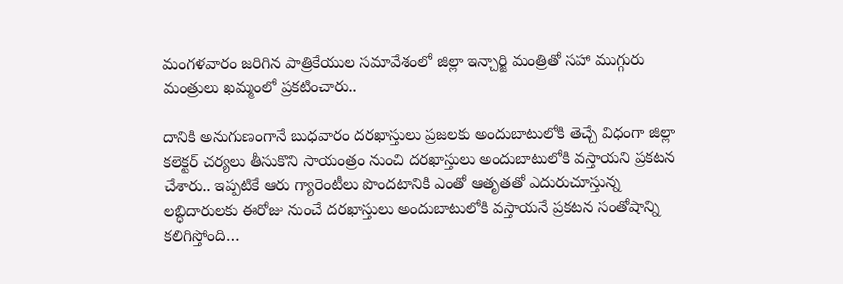మంగళవారం జరిగిన పాత్రికేయుల సమావేశంలో జిల్లా ఇన్చార్జి మంత్రితో సహా ముగ్గురు మంత్రులు ఖమ్మంలో ప్రకటించారు..

దానికి అనుగుణంగానే బుధవారం దరఖాస్తులు ప్రజలకు అందుబాటులోకి తెచ్చే విధంగా జిల్లా కలెక్టర్ చర్యలు తీసుకొని సాయంత్రం నుంచి దరఖాస్తులు అందుబాటులోకి వస్తాయని ప్రకటన చేశారు.. ఇప్పటికే ఆరు గ్యారెంటీలు పొందటానికి ఎంతో ఆతృతతో ఎదురుచూస్తున్న లబ్ధిదారులకు ఈరోజు నుంచే దరఖాస్తులు అందుబాటులోకి వస్తాయనే ప్రకటన సంతోషాన్ని కలిగిస్తోంది…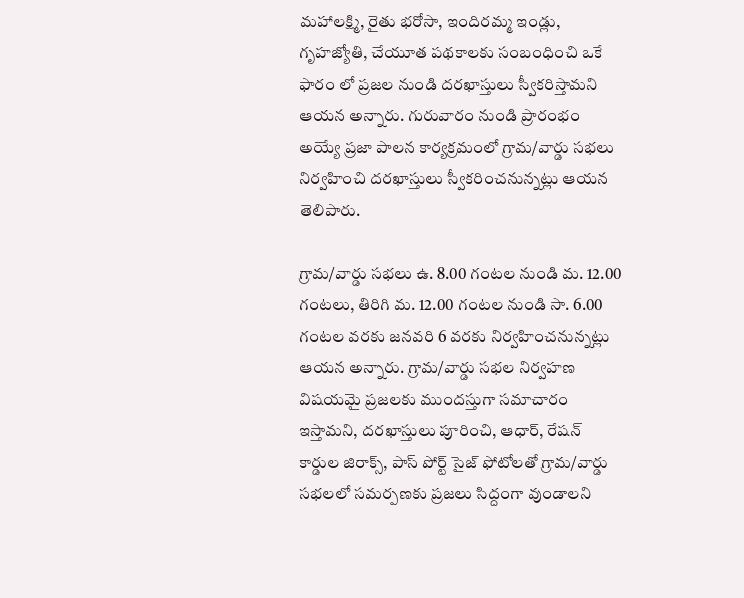మహాలక్ష్మి, రైతు భరోసా, ఇందిరమ్మ ఇండ్లు, గృహజ్యోతి, చేయూత పథకాలకు సంబంధించి ఒకే ఫారం లో ప్రజల నుండి దరఖాస్తులు స్వీకరిస్తామని ఆయన అన్నారు. గురువారం నుండి ప్రారంభం అయ్యే ప్రజా పాలన కార్యక్రమంలో గ్రామ/వార్డు సభలు నిర్వహించి దరఖాస్తులు స్వీకరించనున్నట్లు ఆయన తెలిపారు.

గ్రామ/వార్డు సభలు ఉ. 8.00 గంటల నుండి మ. 12.00 గంటలు, తిరిగి మ. 12.00 గంటల నుండి సా. 6.00 గంటల వరకు జనవరి 6 వరకు నిర్వహించనున్నట్లు ఆయన అన్నారు. గ్రామ/వార్డు సభల నిర్వహణ విషయమై ప్రజలకు ముందస్తుగా సమాచారం ఇస్తామని, దరఖాస్తులు పూరించి, ఆధార్, రేషన్ కార్డుల జిరాక్స్, పాస్ పోర్ట్ సైజ్ ఫోటోలతో గ్రామ/వార్డు సభలలో సమర్పణకు ప్రజలు సిద్దంగా వుండాలని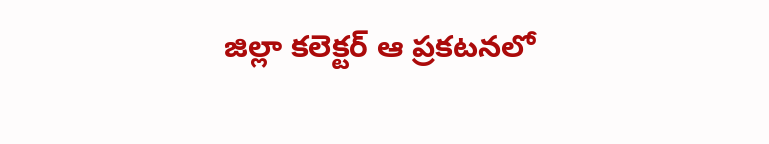జిల్లా కలెక్టర్ ఆ ప్రకటనలో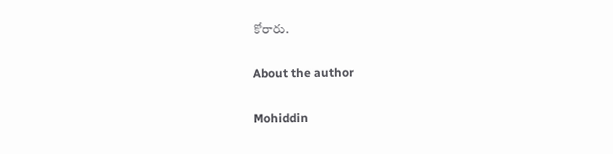కోరారు.

About the author

Mohiddin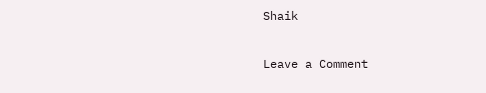Shaik

Leave a Comment